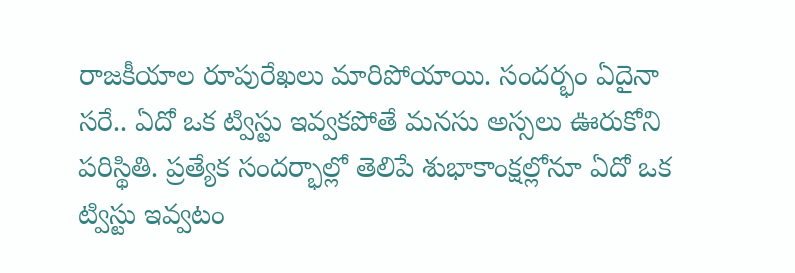రాజకీయాల రూపురేఖలు మారిపోయాయి. సందర్భం ఏదైనా సరే.. ఏదో ఒక ట్విస్టు ఇవ్వకపోతే మనసు అస్సలు ఊరుకోని పరిస్థితి. ప్రత్యేక సందర్భాల్లో తెలిపే శుభాకాంక్షల్లోనూ ఏదో ఒక ట్విస్టు ఇవ్వటం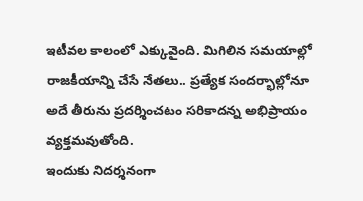ఇటీవల కాలంలో ఎక్కువైంది. మిగిలిన సమయాల్లో రాజకీయాన్ని చేసే నేతలు.. ప్రత్యేక సందర్భాల్లోనూ అదే తీరును ప్రదర్శించటం సరికాదన్న అభిప్రాయం వ్యక్తమవుతోంది.
ఇందుకు నిదర్శనంగా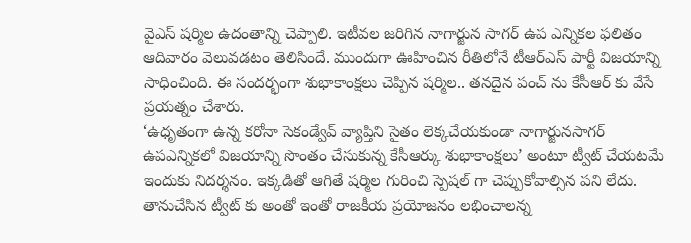వైఎస్ షర్మిల ఉదంతాన్ని చెప్పాలి. ఇటీవల జరిగిన నాగార్జున సాగర్ ఉప ఎన్నికల ఫలితం ఆదివారం వెలువడటం తెలిసిందే. ముందుగా ఊహించిన రీతిలోనే టీఆర్ఎస్ పార్టీ విజయాన్ని సాధించింది. ఈ సందర్భంగా శుభాకాంక్షలు చెప్పిన షర్మిల.. తనదైన పంచ్ ను కేసీఆర్ కు వేసే ప్రయత్నం చేశారు.
‘ఉధృతంగా ఉన్న కరోనా సెకండ్వేవ్ వ్యాప్తిని సైతం లెక్కచేయకుండా నాగార్జునసాగర్ ఉపఎన్నికలో విజయాన్ని సొంతం చేసుకున్న కేసీఆర్కు శుభాకాంక్షలు’ అంటూ ట్వీట్ చేయటమే ఇందుకు నిదర్శనం. ఇక్కడితో ఆగితే షర్మిల గురించి స్పెషల్ గా చెప్పుకోవాల్సిన పని లేదు. తానుచేసిన ట్వీట్ కు అంతో ఇంతో రాజకీయ ప్రయోజనం లభించాలన్న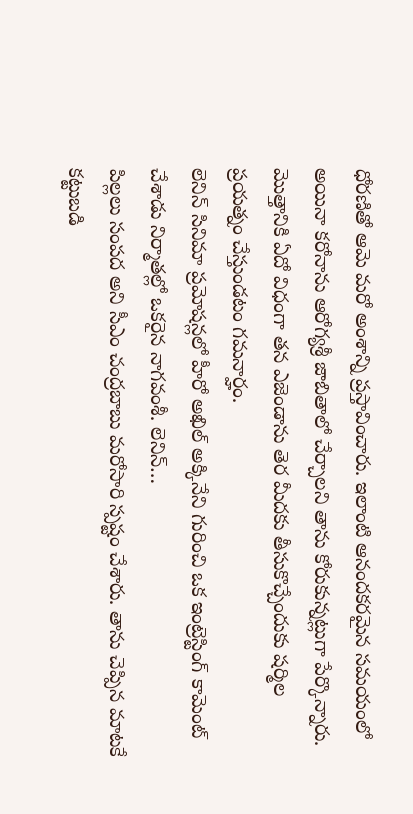ధోరణితో ఆమె మరో అంశాన్ని ప్రస్తావించారు. ఇలాంటి ఆనందకరమైన సమయంలో అయినా కరోనాను ఆరోగ్యశ్రీ జాబితాలో చేర్చాలని తాను కోరుకున్నట్లుగా పేర్కొన్నారు. మొత్తానికి ఏదో విధంగా తన ఎజెండాను తెర మీదకు తీసుకొచ్చేందుకు షర్మిల ప్రయత్నం చేస్తుండటం గమనార్హం.
లెనిన్ సినిమా ప్రమోషన్లలో హీరో అఖిల్ అక్కినేని గురించి ఒక ఇంట్రెస్టింగ్ కామెంట్ చేశాడు నిర్మాతల్లో ఒకరైన నాగవంశీ. లెనిన్…
పిల్లలు సంపద అని సీఎం చంద్రబాబు మరోసారి స్పష్టం చేశారు. తాను చెప్పిన మాటకే కట్టుబడి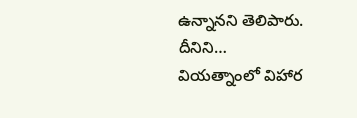ఉన్నానని తెలిపారు. దీనిని…
వియత్నాంలో విహార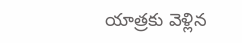యాత్రకు వెళ్లిన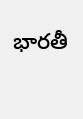భారతీ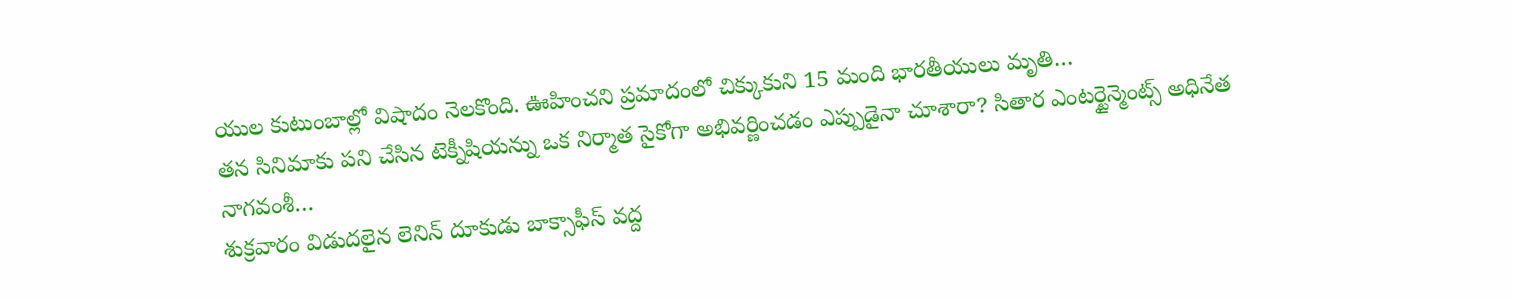యుల కుటుంబాల్లో విషాదం నెలకొంది. ఊహించని ప్రమాదంలో చిక్కుకుని 15 మంది భారతీయులు మృతి…
తన సినిమాకు పని చేసిన టెక్నీషియన్ను ఒక నిర్మాత సైకోగా అభివర్ణించడం ఎప్పుడైనా చూశారా? సితార ఎంటర్టైన్మెంట్స్ అధినేత నాగవంశీ…
శుక్రవారం విడుదలైన లెనిన్ దూకుడు బాక్సాఫీస్ వద్ద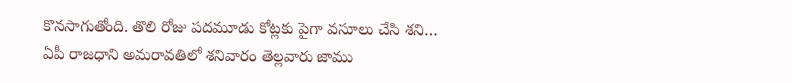కొనసాగుతోంది. తొలి రోజు పదమూడు కోట్లకు పైగా వసూలు చేసి శని…
ఏపీ రాజధాని అమరావతిలో శనివారం తెల్లవారు జాము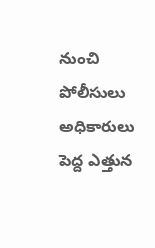నుంచి పోలీసులు అధికారులు పెద్ద ఎత్తున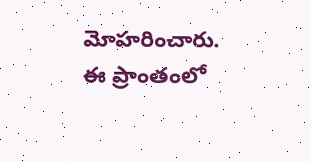మోహరించారు. ఈ ప్రాంతంలో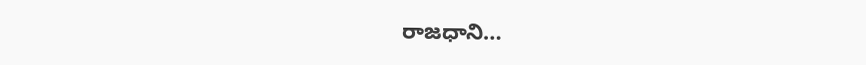రాజధాని…